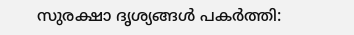സുരക്ഷാ ദൃശ്യങ്ങൾ പകർത്തി: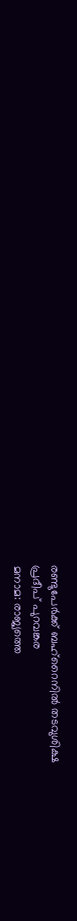രണ്ടുപേർക്ക് ബഹ്റൈനിൽ തടവുശിക്ഷ
പ്രദീപ് പുറവങ്കര
മനാമ: രാജ്യത്തെ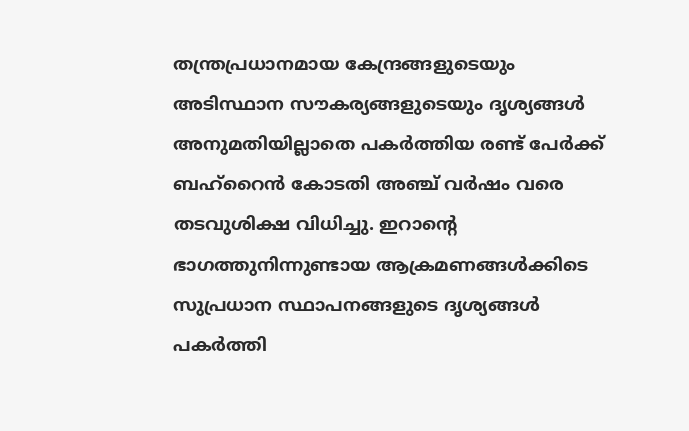തന്ത്രപ്രധാനമായ കേന്ദ്രങ്ങളുടെയും അടിസ്ഥാന സൗകര്യങ്ങളുടെയും ദൃശ്യങ്ങൾ അനുമതിയില്ലാതെ പകർത്തിയ രണ്ട് പേർക്ക് ബഹ്റൈൻ കോടതി അഞ്ച് വർഷം വരെ തടവുശിക്ഷ വിധിച്ചു. ഇറാൻ്റെ ഭാഗത്തുനിന്നുണ്ടായ ആക്രമണങ്ങൾക്കിടെ സുപ്രധാന സ്ഥാപനങ്ങളുടെ ദൃശ്യങ്ങൾ പകർത്തി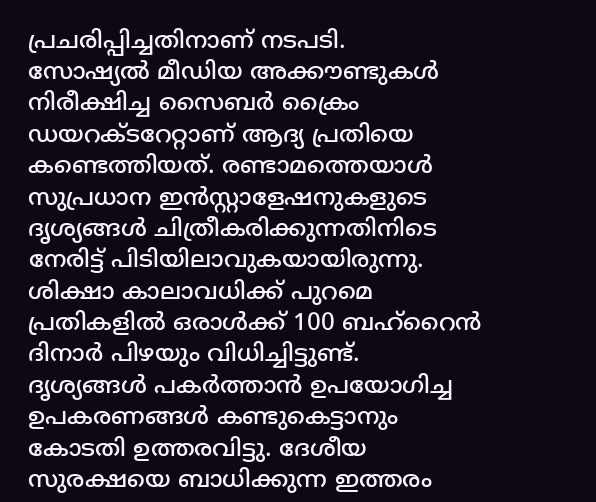പ്രചരിപ്പിച്ചതിനാണ് നടപടി.
സോഷ്യൽ മീഡിയ അക്കൗണ്ടുകൾ നിരീക്ഷിച്ച സൈബർ ക്രൈം ഡയറക്ടറേറ്റാണ് ആദ്യ പ്രതിയെ കണ്ടെത്തിയത്. രണ്ടാമത്തെയാൾ സുപ്രധാന ഇൻസ്റ്റാളേഷനുകളുടെ ദൃശ്യങ്ങൾ ചിത്രീകരിക്കുന്നതിനിടെ നേരിട്ട് പിടിയിലാവുകയായിരുന്നു. ശിക്ഷാ കാലാവധിക്ക് പുറമെ പ്രതികളിൽ ഒരാൾക്ക് 100 ബഹ്റൈൻ ദിനാർ പിഴയും വിധിച്ചിട്ടുണ്ട്.
ദൃശ്യങ്ങൾ പകർത്താൻ ഉപയോഗിച്ച ഉപകരണങ്ങൾ കണ്ടുകെട്ടാനും കോടതി ഉത്തരവിട്ടു. ദേശീയ സുരക്ഷയെ ബാധിക്കുന്ന ഇത്തരം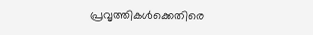പ്രവൃത്തികൾക്കെതിരെ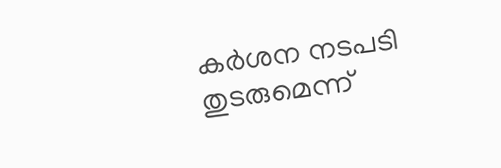കർശന നടപടി തുടരുമെന്ന്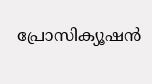പ്രോസിക്യൂഷൻ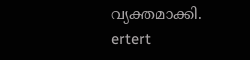വ്യക്തമാക്കി.
ertert